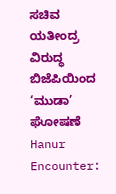ಸಚಿವ ಯತೀಂದ್ರ ವಿರುದ್ಧ ಬಿಜೆಪಿಯಿಂದ ‘ಮುಡಾ’ ಘೋಷಣೆ
Hanur Encounter: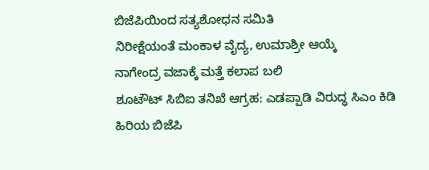ಬಿಜೆಪಿಯಿಂದ ಸತ್ಯಶೋಧನ ಸಮಿತಿ
ನಿರೀಕ್ಷೆಯಂತೆ ಮಂಕಾಳ ವೈದ್ಯ, ಉಮಾಶ್ರೀ ಆಯ್ಕೆ
ನಾಗೇಂದ್ರ ವಜಾಕ್ಕೆ ಮತ್ತೆ ಕಲಾಪ ಬಲಿ
ಶೂಟೌಟ್ ಸಿಬಿಐ ತನಿಖೆ ಆಗ್ರಹ: ಎಡಪ್ಪಾಡಿ ವಿರುದ್ಧ ಸಿಎಂ ಕಿಡಿ
ಹಿರಿಯ ಬಿಜೆಪಿ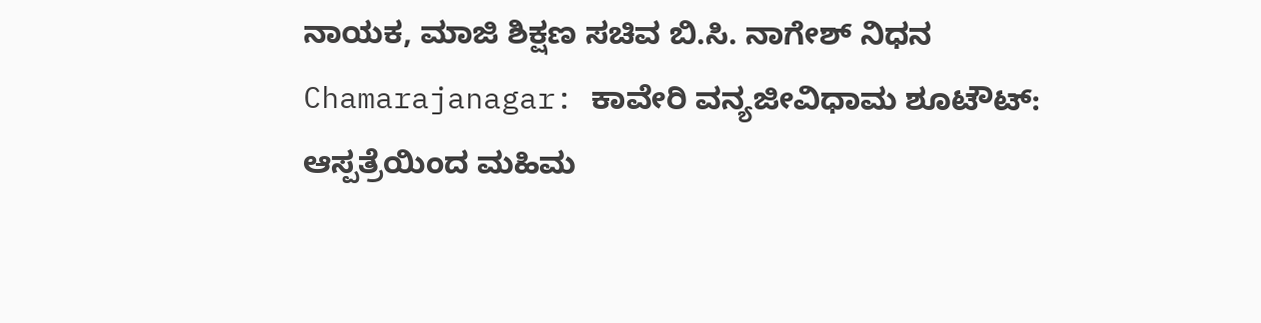ನಾಯಕ, ಮಾಜಿ ಶಿಕ್ಷಣ ಸಚಿವ ಬಿ.ಸಿ. ನಾಗೇಶ್ ನಿಧನ
Chamarajanagar: ಕಾವೇರಿ ವನ್ಯಜೀವಿಧಾಮ ಶೂಟೌಟ್: ಆಸ್ಪತ್ರೆಯಿಂದ ಮಹಿಮ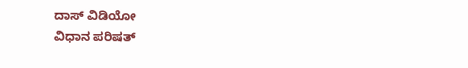ದಾಸ್ ವಿಡಿಯೋ
ವಿಧಾನ ಪರಿಷತ್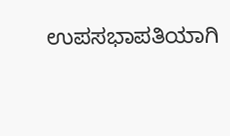ಉಪಸಭಾಪತಿಯಾಗಿ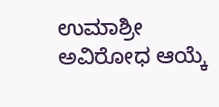ಉಮಾಶ್ರೀ ಅವಿರೋಧ ಆಯ್ಕೆ